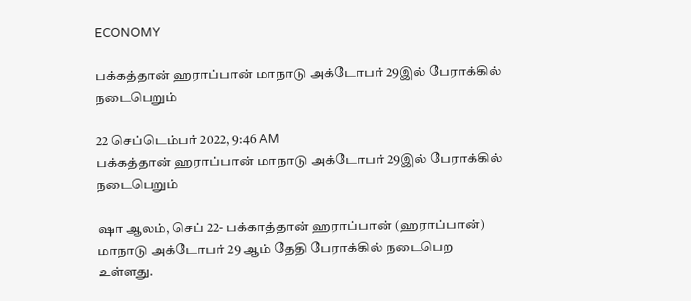ECONOMY

பக்கத்தான் ஹராப்பான் மாநாடு அக்டோபர் 29இல் பேராக்கில் நடைபெறும்

22 செப்டெம்பர் 2022, 9:46 AM
பக்கத்தான் ஹராப்பான் மாநாடு அக்டோபர் 29இல் பேராக்கில் நடைபெறும்

ஷா ஆலம், செப் 22- பக்காத்தான் ஹராப்பான் (ஹராப்பான்) மாநாடு அக்டோபர் 29 ஆம் தேதி பேராக்கில் நடைபெற உள்ளது.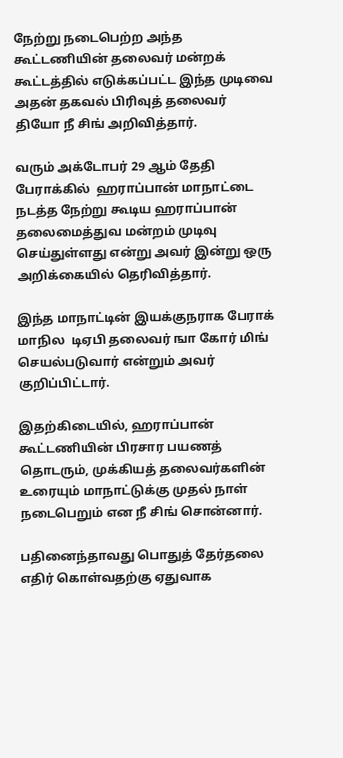நேற்று நடைபெற்ற அந்த கூட்டணியின் தலைவர் மன்றக் கூட்டத்தில் எடுக்கப்பட்ட இந்த முடிவை அதன் தகவல் பிரிவுத் தலைவர்  தியோ நீ சிங் அறிவித்தார்.

வரும் அக்டோபர் 29 ஆம் தேதி பேராக்கில்  ஹராப்பான் மாநாட்டை நடத்த நேற்று கூடிய ஹராப்பான் தலைமைத்துவ மன்றம் முடிவு செய்துள்ளது என்று அவர் இன்று ஒரு அறிக்கையில் தெரிவித்தார்.

இந்த மாநாட்டின் இயக்குநராக பேராக் மாநில  டிஏபி தலைவர் ஙா கோர் மிங் செயல்படுவார் என்றும் அவர் குறிப்பிட்டார்.

இதற்கிடையில், ஹராப்பான் கூட்டணியின் பிரசார பயணத் தொடரும், முக்கியத் தலைவர்களின் உரையும் மாநாட்டுக்கு முதல் நாள் நடைபெறும் என நீ சிங் சொன்னார்.

பதினைந்தாவது பொதுத் தேர்தலை எதிர் கொள்வதற்கு ஏதுவாக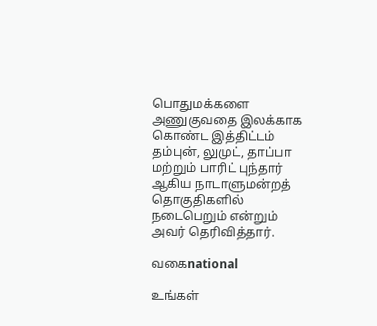பொதுமக்களை அணுகுவதை இலக்காக கொண்ட இத்திட்டம் தம்புன், லுமுட், தாப்பா மற்றும் பாரிட் புந்தார் ஆகிய நாடாளுமன்றத் தொகுதிகளில் நடைபெறும் என்றும் அவர் தெரிவித்தார்.

வகைnational

உங்கள்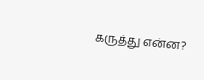கருத்து என்ன?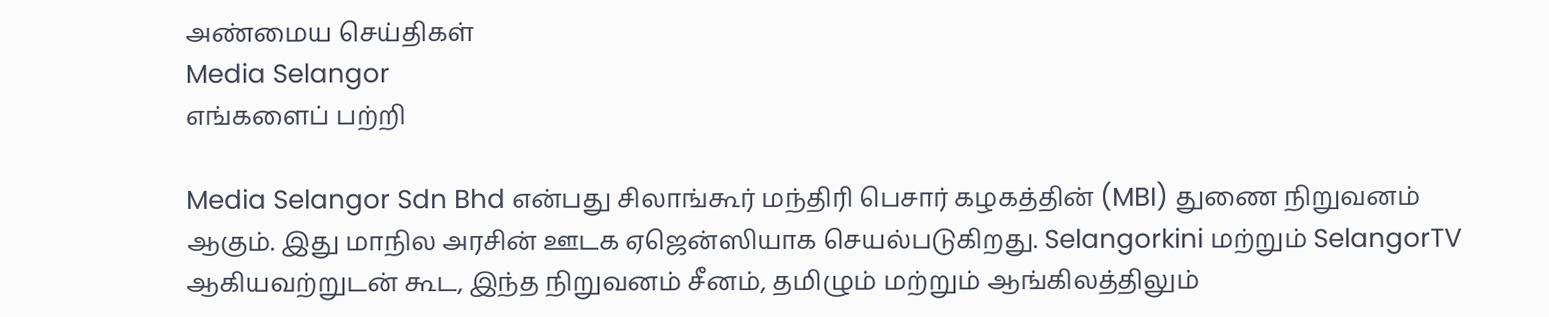அண்மைய செய்திகள்
Media Selangor
எங்களைப் பற்றி

Media Selangor Sdn Bhd என்பது சிலாங்கூர் மந்திரி பெசார் கழகத்தின் (MBI) துணை நிறுவனம் ஆகும். இது மாநில அரசின் ஊடக ஏஜென்ஸியாக செயல்படுகிறது. Selangorkini மற்றும் SelangorTV ஆகியவற்றுடன் கூட, இந்த நிறுவனம் சீனம், தமிழும் மற்றும் ஆங்கிலத்திலும்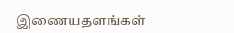இணையதளங்கள்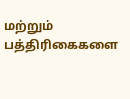மற்றும் பத்திரிகைகளை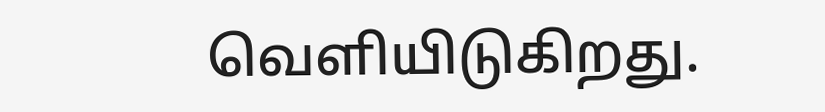வெளியிடுகிறது.